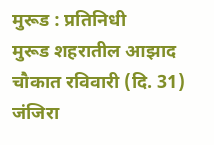मुरूड : प्रतिनिधी
मुरूड शहरातील आझाद चौकात रविवारी (दि. 31) जंजिरा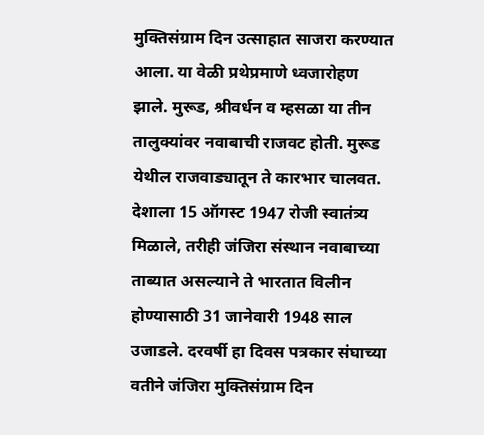मुक्तिसंग्राम दिन उत्साहात साजरा करण्यात आला. या वेळी प्रथेप्रमाणे ध्वजारोहण झाले. मुरूड, श्रीवर्धन व म्हसळा या तीन तालुक्यांवर नवाबाची राजवट होती. मुरूड येथील राजवाड्यातून ते कारभार चालवत. देशाला 15 ऑगस्ट 1947 रोजी स्वातंत्र्य मिळाले, तरीही जंजिरा संस्थान नवाबाच्या ताब्यात असल्याने ते भारतात विलीन होण्यासाठी 31 जानेवारी 1948 साल उजाडले. दरवर्षी हा दिवस पत्रकार संघाच्या वतीने जंजिरा मुक्तिसंग्राम दिन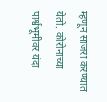म्हणून साजरा करण्यात येतो. कोरोनाच्या पार्श्वभूमीवर यंदा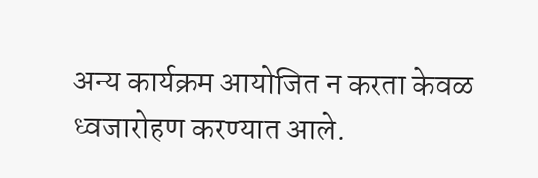अन्य कार्यक्रम आयोजित न करता केवळ ध्वजारोहण करण्यात आले.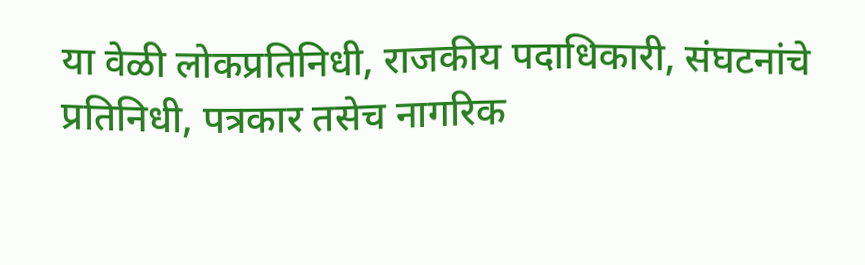या वेळी लोकप्रतिनिधी, राजकीय पदाधिकारी, संघटनांचे प्रतिनिधी, पत्रकार तसेच नागरिक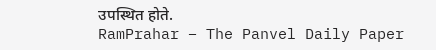उपस्थित होते.
RamPrahar – The Panvel Daily Paper